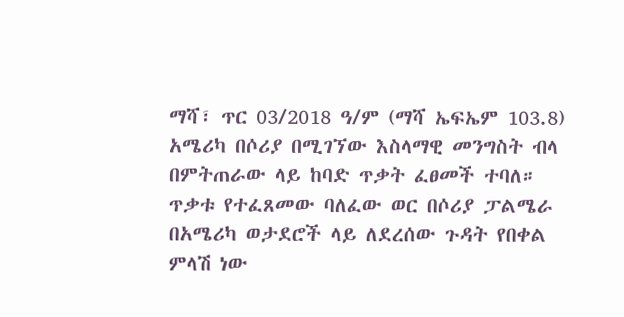ማሻ፣ ጥር 03/2018 ዓ/ም (ማሻ ኤፍኤም 103.8) አሜሪካ በሶሪያ በሚገኘው እስላማዊ መንግስት ብላ በምትጠራው ላይ ከባድ ጥቃት ፈፀመች ተባለ።
ጥቃቱ የተፈጸመው ባለፈው ወር በሶሪያ ፓልሜራ በአሜሪካ ወታደሮች ላይ ለደረሰው ጉዳት የበቀል ምላሽ ነው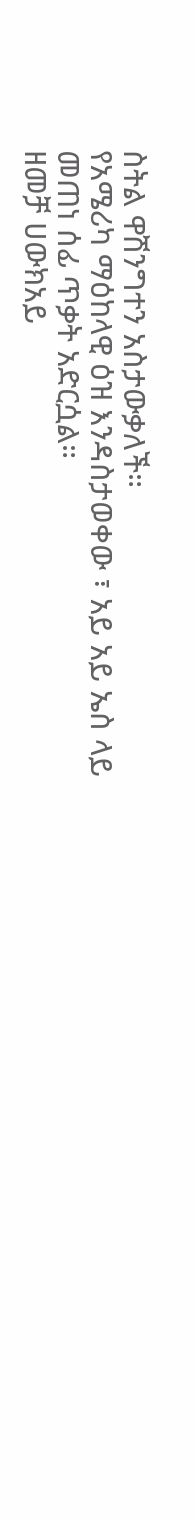ስትል ዋሽንግተን አስታውቃለች።
የአሜሪካ ማዕከላዊ ዕዝ እንዳስታወቀው ፣ አይ አይ ኤስ ላይ መጠነ ሰፊ ጥቃት አድርሷል።
ዘመቻ ሀውክአይ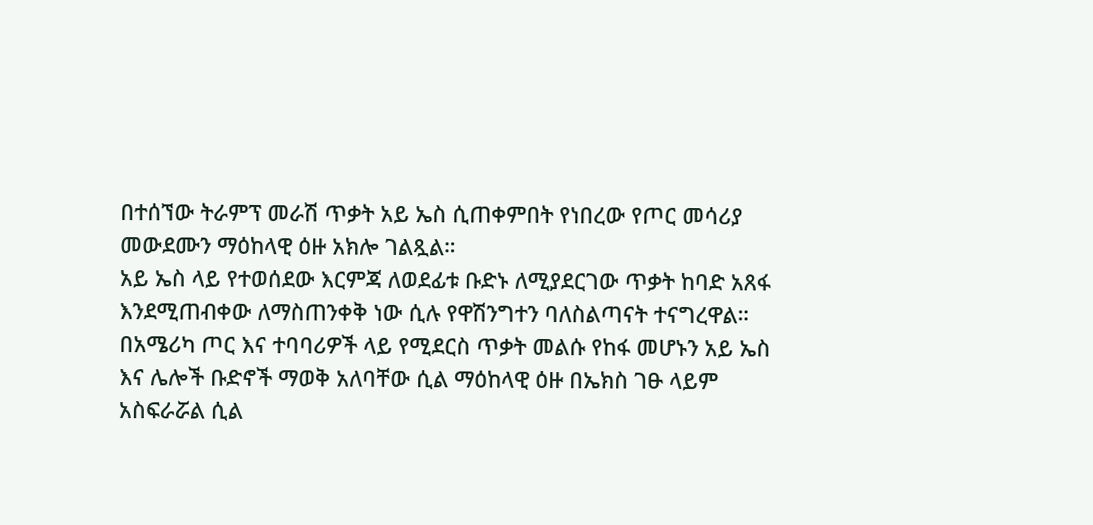በተሰኘው ትራምፕ መራሽ ጥቃት አይ ኤስ ሲጠቀምበት የነበረው የጦር መሳሪያ መውደሙን ማዕከላዊ ዕዙ አክሎ ገልጿል።
አይ ኤስ ላይ የተወሰደው እርምጃ ለወደፊቱ ቡድኑ ለሚያደርገው ጥቃት ከባድ አጸፋ እንደሚጠብቀው ለማስጠንቀቅ ነው ሲሉ የዋሽንግተን ባለስልጣናት ተናግረዋል።
በአሜሪካ ጦር እና ተባባሪዎች ላይ የሚደርስ ጥቃት መልሱ የከፋ መሆኑን አይ ኤስ እና ሌሎች ቡድኖች ማወቅ አለባቸው ሲል ማዕከላዊ ዕዙ በኤክስ ገፁ ላይም አስፍራሯል ሲል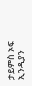ታይምስ ኦፍ ኢንዲያን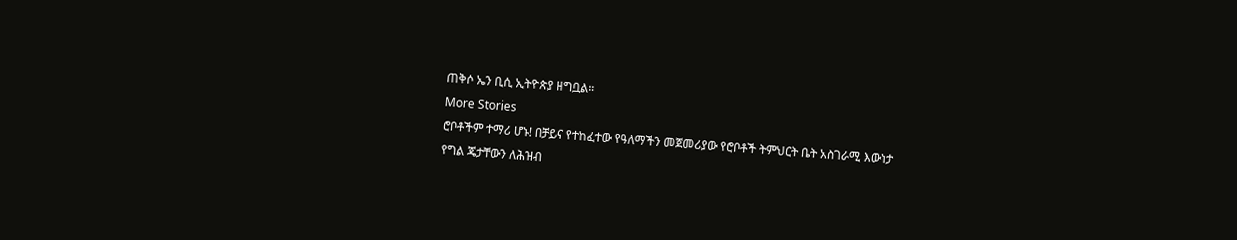ጠቅሶ ኤን ቢሲ ኢትዮጵያ ዘግቧል።
More Stories
ሮቦቶችም ተማሪ ሆኑ! በቻይና የተከፈተው የዓለማችን መጀመሪያው የሮቦቶች ትምህርት ቤት አስገራሚ እውነታ
የግል ጄታቸውን ለሕዝብ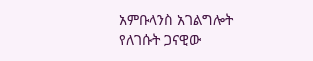አምቡላንስ አገልግሎት የለገሱት ጋናዊው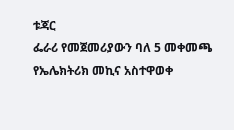ቱጃር
ፌራሪ የመጀመሪያውን ባለ 5 መቀመጫ የኤሌክትሪክ መኪና አስተዋወቀ